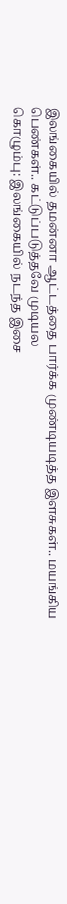இலங்கையில் தமன்னா ஆட்டத்தை பார்க்க முண்டியடித்த இளசுகள்.. மயங்கிய பெண்கள்.. கட்டுப்படுத்தவே முடியல
கொழும்பு: இலங்கையில் நடந்த இசை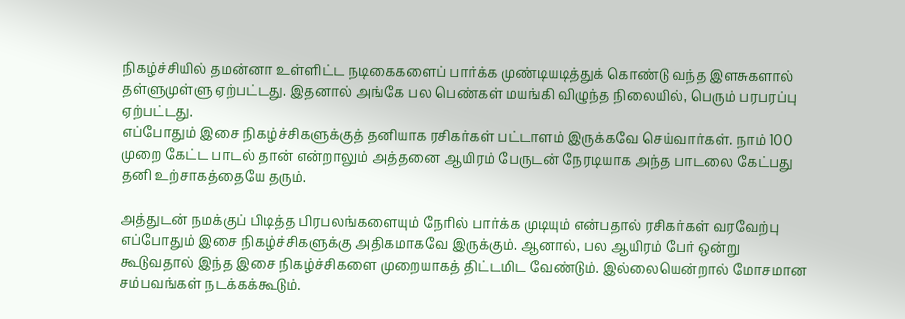நிகழ்ச்சியில் தமன்னா உள்ளிட்ட நடிகைகளைப் பார்க்க முண்டியடித்துக் கொண்டு வந்த இளசுகளால் தள்ளுமுள்ளு ஏற்பட்டது. இதனால் அங்கே பல பெண்கள் மயங்கி விழுந்த நிலையில், பெரும் பரபரப்பு ஏற்பட்டது.
எப்போதும் இசை நிகழ்ச்சிகளுக்குத் தனியாக ரசிகர்கள் பட்டாளம் இருக்கவே செய்வார்கள். நாம் 100 முறை கேட்ட பாடல் தான் என்றாலும் அத்தனை ஆயிரம் பேருடன் நேரடியாக அந்த பாடலை கேட்பது தனி உற்சாகத்தையே தரும்.

அத்துடன் நமக்குப் பிடித்த பிரபலங்களையும் நேரில் பார்க்க முடியும் என்பதால் ரசிகர்கள் வரவேற்பு எப்போதும் இசை நிகழ்ச்சிகளுக்கு அதிகமாகவே இருக்கும். ஆனால், பல ஆயிரம் பேர் ஒன்று கூடுவதால் இந்த இசை நிகழ்ச்சிகளை முறையாகத் திட்டமிட வேண்டும். இல்லையென்றால் மோசமான சம்பவங்கள் நடக்கக்கூடும்.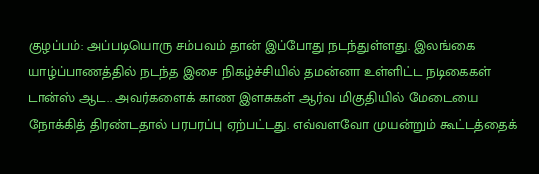குழப்பம்: அப்படியொரு சம்பவம் தான் இப்போது நடந்துள்ளது. இலங்கை யாழ்ப்பாணத்தில் நடந்த இசை நிகழ்ச்சியில் தமன்னா உள்ளிட்ட நடிகைகள் டான்ஸ் ஆட.. அவர்களைக் காண இளசுகள் ஆர்வ மிகுதியில் மேடையை நோக்கித் திரண்டதால் பரபரப்பு ஏற்பட்டது. எவ்வளவோ முயன்றும் கூட்டத்தைக்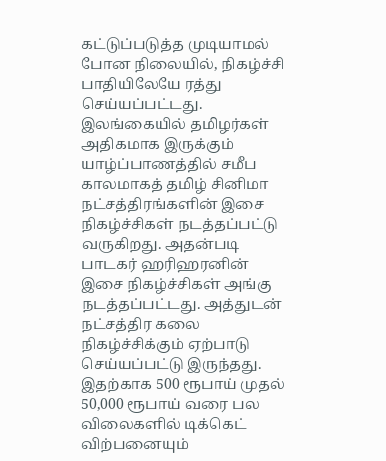கட்டுப்படுத்த முடியாமல் போன நிலையில், நிகழ்ச்சி பாதியிலேயே ரத்து செய்யப்பட்டது.
இலங்கையில் தமிழர்கள் அதிகமாக இருக்கும் யாழ்ப்பாணத்தில் சமீப காலமாகத் தமிழ் சினிமா நட்சத்திரங்களின் இசை நிகழ்ச்சிகள் நடத்தப்பட்டு வருகிறது. அதன்படி பாடகர் ஹரிஹரனின் இசை நிகழ்ச்சிகள் அங்கு நடத்தப்பட்டது. அத்துடன் நட்சத்திர கலை நிகழ்ச்சிக்கும் ஏற்பாடு செய்யப்பட்டு இருந்தது. இதற்காக 500 ரூபாய் முதல் 50,000 ரூபாய் வரை பல விலைகளில் டிக்கெட் விற்பனையும்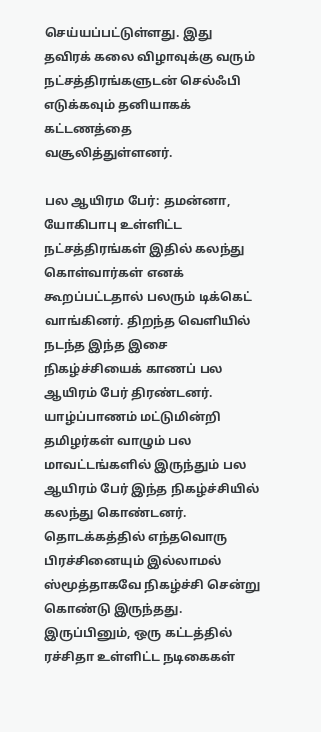செய்யப்பட்டுள்ளது. இது தவிரக் கலை விழாவுக்கு வரும் நட்சத்திரங்களுடன் செல்ஃபி எடுக்கவும் தனியாகக் கட்டணத்தை வசூலித்துள்ளனர்.

பல ஆயிரம பேர்: தமன்னா, யோகிபாபு உள்ளிட்ட நட்சத்திரங்கள் இதில் கலந்து கொள்வார்கள் எனக் கூறப்பட்டதால் பலரும் டிக்கெட் வாங்கினர். திறந்த வெளியில் நடந்த இந்த இசை நிகழ்ச்சியைக் காணப் பல ஆயிரம் பேர் திரண்டனர். யாழ்ப்பாணம் மட்டுமின்றி தமிழர்கள் வாழும் பல மாவட்டங்களில் இருந்தும் பல ஆயிரம் பேர் இந்த நிகழ்ச்சியில் கலந்து கொண்டனர். தொடக்கத்தில் எந்தவொரு பிரச்சினையும் இல்லாமல் ஸ்மூத்தாகவே நிகழ்ச்சி சென்று கொண்டு இருந்தது.
இருப்பினும், ஒரு கட்டத்தில் ரச்சிதா உள்ளிட்ட நடிகைகள்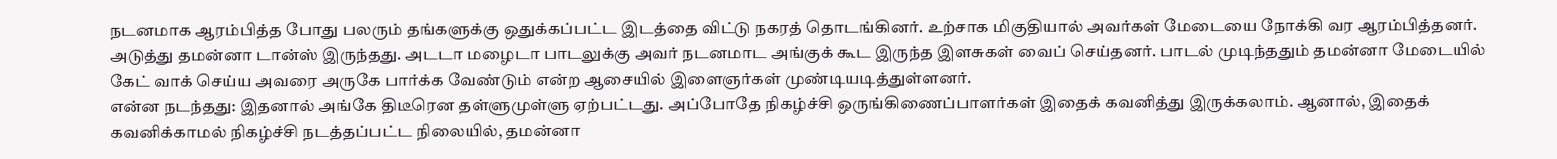நடனமாக ஆரம்பித்த போது பலரும் தங்களுக்கு ஒதுக்கப்பட்ட இடத்தை விட்டு நகரத் தொடங்கினர். உற்சாக மிகுதியால் அவர்கள் மேடையை நோக்கி வர ஆரம்பித்தனர். அடுத்து தமன்னா டான்ஸ் இருந்தது. அடடா மழைடா பாடலுக்கு அவர் நடனமாட அங்குக் கூட இருந்த இளசுகள் வைப் செய்தனர். பாடல் முடிந்ததும் தமன்னா மேடையில் கேட் வாக் செய்ய அவரை அருகே பார்க்க வேண்டும் என்ற ஆசையில் இளைஞர்கள் முண்டியடித்துள்ளனர்.
என்ன நடந்தது: இதனால் அங்கே திடீரென தள்ளுமுள்ளு ஏற்பட்டது. அப்போதே நிகழ்ச்சி ஒருங்கிணைப்பாளர்கள் இதைக் கவனித்து இருக்கலாம். ஆனால், இதைக் கவனிக்காமல் நிகழ்ச்சி நடத்தப்பட்ட நிலையில், தமன்னா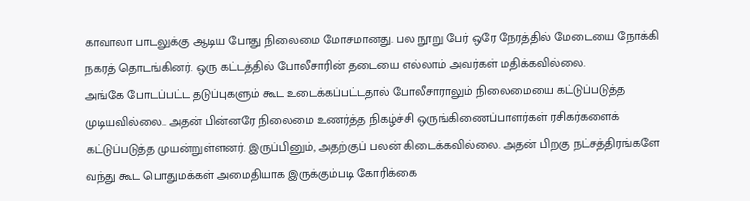காவாலா பாடலுக்கு ஆடிய போது நிலைமை மோசமானது. பல நூறு பேர் ஒரே நேரத்தில் மேடையை நோக்கி நகரத் தொடங்கினர். ஒரு கட்டத்தில் போலீசாரின் தடையை எல்லாம் அவர்கள் மதிக்கவில்லை.
அங்கே போடப்பட்ட தடுப்புகளும் கூட உடைக்கப்பட்டதால் போலீசாராலும் நிலைமையை கட்டுப்படுத்த முடியவில்லை.. அதன் பின்னரே நிலைமை உணர்த்த நிகழ்ச்சி ஒருங்கிணைப்பாளர்கள் ரசிகர்களைக் கட்டுப்படுத்த முயன்றுள்ளனர். இருப்பினும், அதற்குப் பலன் கிடைக்கவில்லை. அதன் பிறகு நட்சத்திரங்களே வந்து கூட பொதுமக்கள் அமைதியாக இருக்கும்படி கோரிக்கை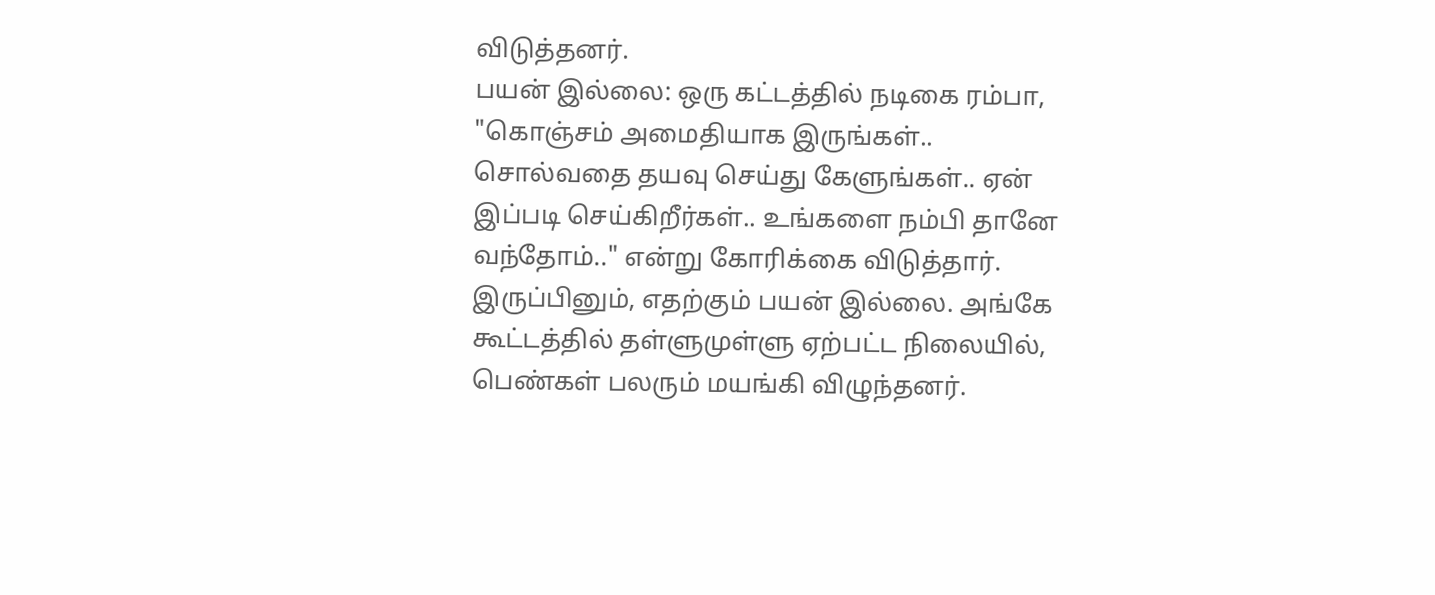விடுத்தனர்.
பயன் இல்லை: ஒரு கட்டத்தில் நடிகை ரம்பா, "கொஞ்சம் அமைதியாக இருங்கள்.. சொல்வதை தயவு செய்து கேளுங்கள்.. ஏன் இப்படி செய்கிறீர்கள்.. உங்களை நம்பி தானே வந்தோம்.." என்று கோரிக்கை விடுத்தார். இருப்பினும், எதற்கும் பயன் இல்லை. அங்கே கூட்டத்தில் தள்ளுமுள்ளு ஏற்பட்ட நிலையில், பெண்கள் பலரும் மயங்கி விழுந்தனர்.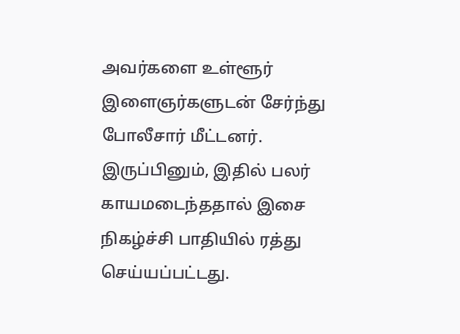அவர்களை உள்ளூர் இளைஞர்களுடன் சேர்ந்து போலீசார் மீட்டனர். இருப்பினும், இதில் பலர் காயமடைந்ததால் இசை நிகழ்ச்சி பாதியில் ரத்து செய்யப்பட்டது.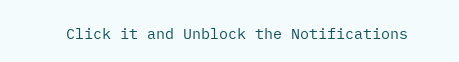Click it and Unblock the Notifications